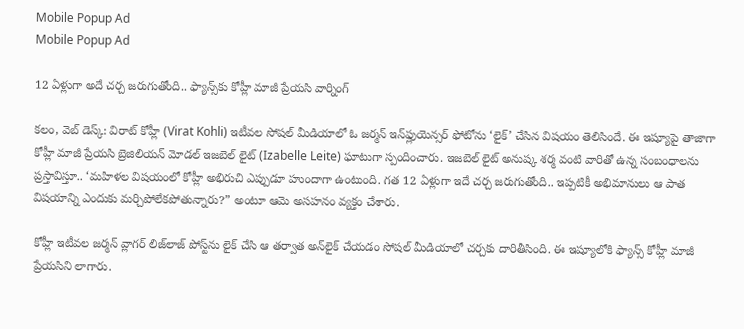Mobile Popup Ad
Mobile Popup Ad

12 ఏళ్లుగా అదే చర్చ జరుగుతోంది.. ఫ్యాన్స్‌కు కోహ్లీ మాజీ ప్రేయసి వార్నింగ్

కలం, వెబ్ డెస్క్: విరాట్ కోహ్లీ (Virat Kohli) ఇటీవల సోషల్ మీడియాలో ఓ జర్మన్ ఇన్‌ఫ్లుయెన్సర్ ఫోటోను ‘లైక్’ చేసిన విషయం తెలిసిందే. ఈ ఇష్యూపై తాజాగా కోహ్లీ మాజీ ప్రేయసి బ్రెజిలియన్ మోడల్ ఇజబెల్ లైట్ (Izabelle Leite) ఘాటుగా స్పందించారు. ఇజబెల్ లైట్ అనుష్క శర్మ వంటి వారితో ఉన్న సంబంధాలను ప్రస్తావిస్తూ.. ‘మహిళల విషయంలో కోహ్లీ అభిరుచి ఎప్పుడూ హుందాగా ఉంటుంది. గత 12 ఏళ్లుగా ఇదే చర్చ జరుగుతోంది.. ఇప్పటికీ అభిమానులు ఆ పాత విషయాన్ని ఎందుకు మర్చిపోలేకపోతున్నారు?” అంటూ ఆమె అసహనం వ్యక్తం చేశారు.

కోహ్లీ ఇటీవల జర్మన్ వ్లాగర్ లిజ్‌లాజ్ పోస్ట్‌ను లైక్ చేసి ఆ తర్వాత అన్‌లైక్ చేయడం సోషల్ మీడియాలో చర్చకు దారితీసింది. ఈ ఇష్యూలోకి ఫ్యాన్స్ కోహ్లీ మాజీ ప్రేయసిని లాగారు.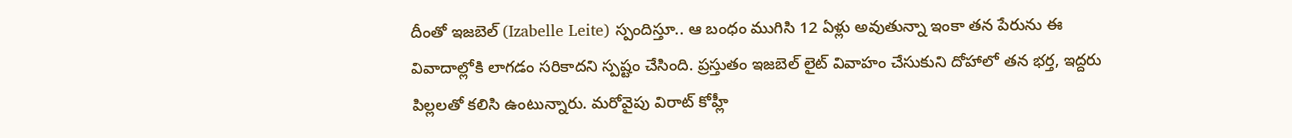దీంతో ఇజబెల్ (Izabelle Leite) స్పందిస్తూ.. ఆ బంధం ముగిసి 12 ఏళ్లు అవుతున్నా ఇంకా తన పేరును ఈ వివాదాల్లోకి లాగడం సరికాదని స్పష్టం చేసింది. ప్రస్తుతం ఇజబెల్ లైట్ వివాహం చేసుకుని దోహాలో తన భర్త, ఇద్దరు పిల్లలతో కలిసి ఉంటున్నారు. మరోవైపు విరాట్ కోహ్లీ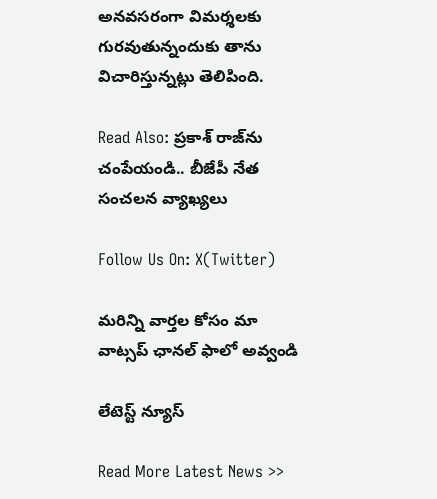అనవసరంగా విమర్శలకు గురవుతున్నందుకు తాను విచారిస్తున్నట్లు తెలిపింది.

Read Also: ప్రకాశ్ రాజ్‌ను చంపేయండి.. బీజేపీ నేత సంచలన వ్యాఖ్యలు

Follow Us On: X(Twitter)

మ‌రిన్ని వార్త‌ల కోసం మా వాట్స‌ప్ ఛాన‌ల్ ఫాలో అవ్వండి

లేటెస్ట్ న్యూస్‌

Read More Latest News >>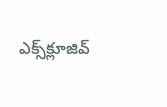ఎక్స్‌క్లూజివ్‌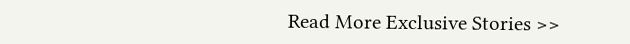Read More Exclusive Stories >>